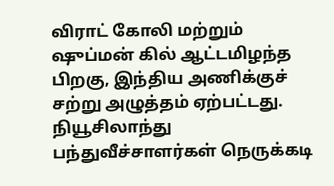விராட் கோலி மற்றும் ஷுப்மன் கில் ஆட்டமிழந்த பிறகு, இந்திய அணிக்குச் சற்று அழுத்தம் ஏற்பட்டது. நியூசிலாந்து பந்துவீச்சாளர்கள் நெருக்கடி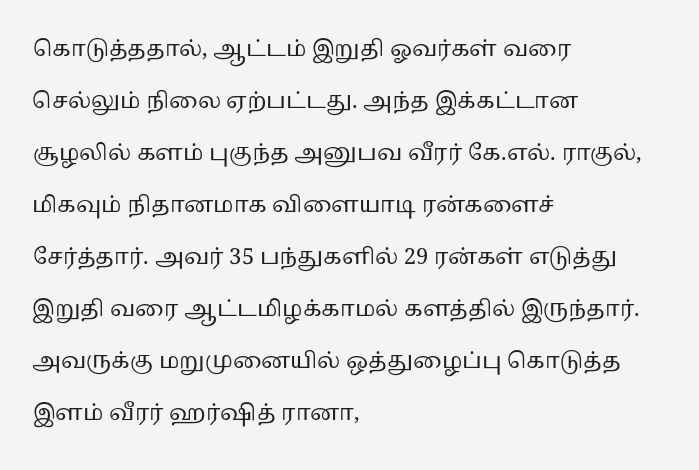கொடுத்ததால், ஆட்டம் இறுதி ஓவர்கள் வரை செல்லும் நிலை ஏற்பட்டது. அந்த இக்கட்டான சூழலில் களம் புகுந்த அனுபவ வீரர் கே.எல். ராகுல், மிகவும் நிதானமாக விளையாடி ரன்களைச் சேர்த்தார். அவர் 35 பந்துகளில் 29 ரன்கள் எடுத்து இறுதி வரை ஆட்டமிழக்காமல் களத்தில் இருந்தார்.
அவருக்கு மறுமுனையில் ஒத்துழைப்பு கொடுத்த இளம் வீரர் ஹர்ஷித் ரானா,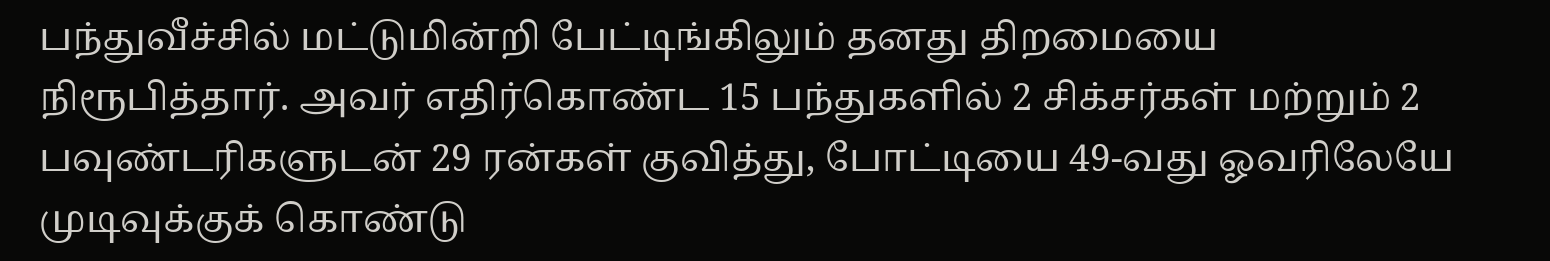பந்துவீச்சில் மட்டுமின்றி பேட்டிங்கிலும் தனது திறமையை நிரூபித்தார். அவர் எதிர்கொண்ட 15 பந்துகளில் 2 சிக்சர்கள் மற்றும் 2 பவுண்டரிகளுடன் 29 ரன்கள் குவித்து, போட்டியை 49-வது ஓவரிலேயே முடிவுக்குக் கொண்டு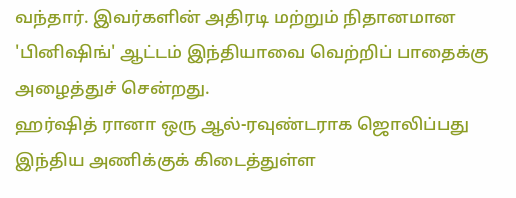வந்தார். இவர்களின் அதிரடி மற்றும் நிதானமான 'பினிஷிங்' ஆட்டம் இந்தியாவை வெற்றிப் பாதைக்கு அழைத்துச் சென்றது.
ஹர்ஷித் ரானா ஒரு ஆல்-ரவுண்டராக ஜொலிப்பது இந்திய அணிக்குக் கிடைத்துள்ள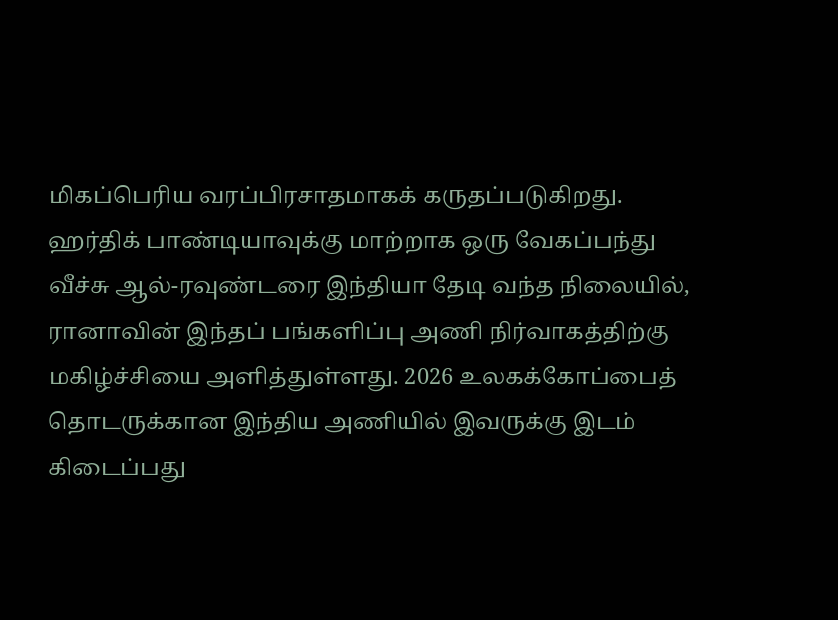மிகப்பெரிய வரப்பிரசாதமாகக் கருதப்படுகிறது. ஹர்திக் பாண்டியாவுக்கு மாற்றாக ஒரு வேகப்பந்து வீச்சு ஆல்-ரவுண்டரை இந்தியா தேடி வந்த நிலையில், ரானாவின் இந்தப் பங்களிப்பு அணி நிர்வாகத்திற்கு மகிழ்ச்சியை அளித்துள்ளது. 2026 உலகக்கோப்பைத் தொடருக்கான இந்திய அணியில் இவருக்கு இடம் கிடைப்பது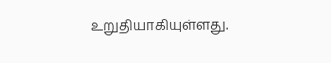உறுதியாகியுள்ளது.